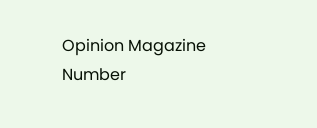Opinion Magazine
Number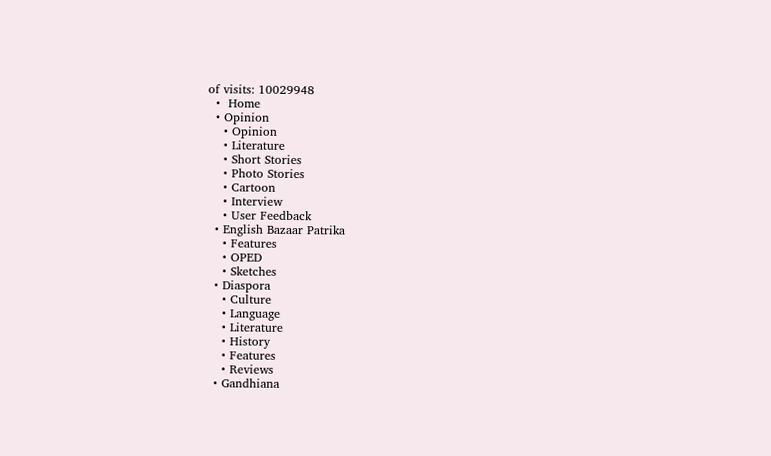of visits: 10029948
  •  Home
  • Opinion
    • Opinion
    • Literature
    • Short Stories
    • Photo Stories
    • Cartoon
    • Interview
    • User Feedback
  • English Bazaar Patrika
    • Features
    • OPED
    • Sketches
  • Diaspora
    • Culture
    • Language
    • Literature
    • History
    • Features
    • Reviews
  • Gandhiana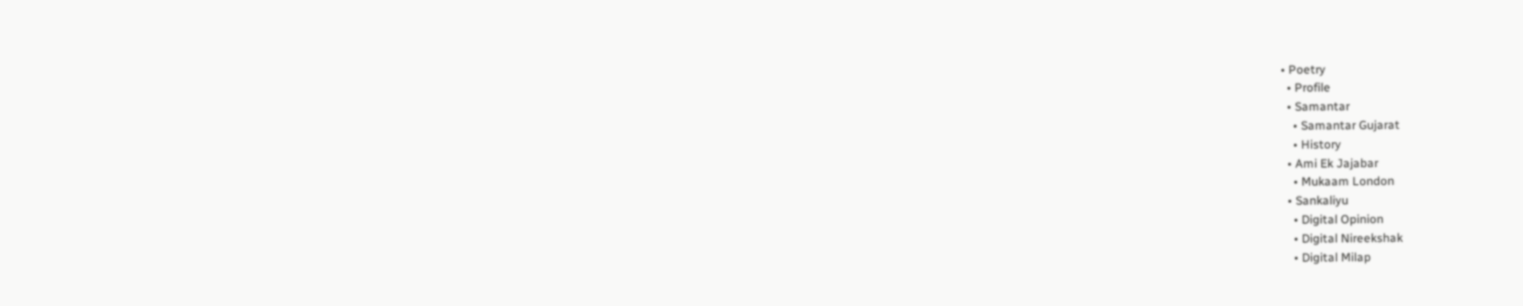• Poetry
  • Profile
  • Samantar
    • Samantar Gujarat
    • History
  • Ami Ek Jajabar
    • Mukaam London
  • Sankaliyu
    • Digital Opinion
    • Digital Nireekshak
    • Digital Milap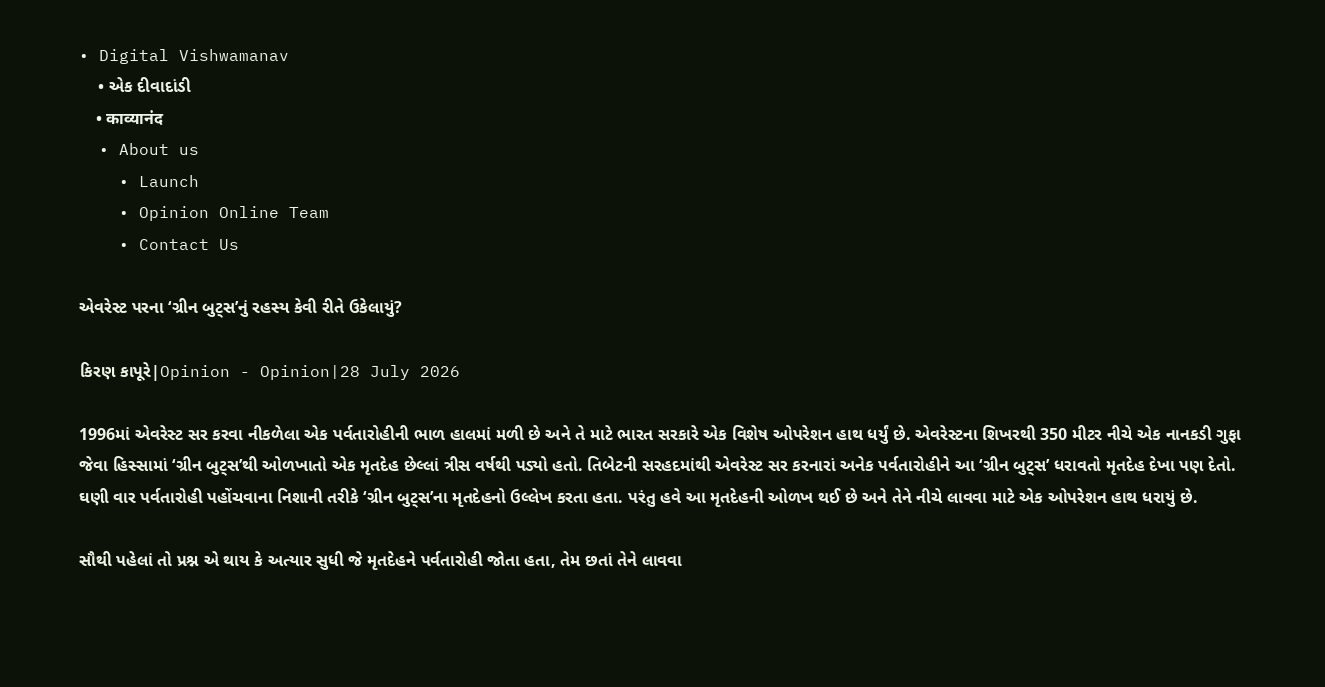• Digital Vishwamanav
    • એક દીવાદાંડી
    • काव्यानंद
  • About us
    • Launch
    • Opinion Online Team
    • Contact Us

એવરેસ્ટ પરના ‘ગ્રીન બુટ્સ’નું રહસ્ય કેવી રીતે ઉકેલાયું?

કિરણ કાપૂરે|Opinion - Opinion|28 July 2026

1996માં એવરેસ્ટ સર કરવા નીકળેલા એક પર્વતારોહીની ભાળ હાલમાં મળી છે અને તે માટે ભારત સરકારે એક વિશેષ ઓપરેશન હાથ ધર્યું છે. એવરેસ્ટના શિખરથી 350 મીટર નીચે એક નાનકડી ગુફા જેવા હિસ્સામાં ‘ગ્રીન બુટ્સ’થી ઓળખાતો એક મૃતદેહ છેલ્લાં ત્રીસ વર્ષથી પડ્યો હતો. તિબેટની સરહદમાંથી એવરેસ્ટ સર કરનારાં અનેક પર્વતારોહીને આ ‘ગ્રીન બુટ્સ’ ધરાવતો મૃતદેહ દેખા પણ દેતો. ઘણી વાર પર્વતારોહી પહોંચવાના નિશાની તરીકે ‘ગ્રીન બુટ્સ’ના મૃતદેહનો ઉલ્લેખ કરતા હતા. પરંતુ હવે આ મૃતદેહની ઓળખ થઈ છે અને તેને નીચે લાવવા માટે એક ઓપરેશન હાથ ધરાયું છે.

સૌથી પહેલાં તો પ્રશ્ન એ થાય કે અત્યાર સુધી જે મૃતદેહને પર્વતારોહી જોતા હતા, તેમ છતાં તેને લાવવા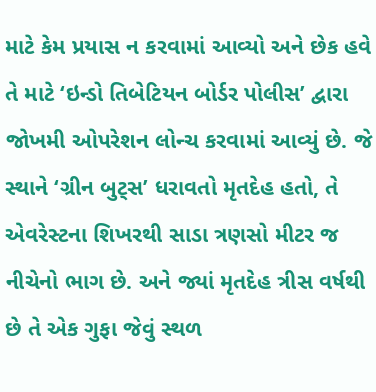માટે કેમ પ્રયાસ ન કરવામાં આવ્યો અને છેક હવે તે માટે ‘ઇન્ડો તિબેટિયન બોર્ડર પોલીસ’ દ્વારા જોખમી ઓપરેશન લોન્ચ કરવામાં આવ્યું છે. જે સ્થાને ‘ગ્રીન બુટ્સ’ ધરાવતો મૃતદેહ હતો, તે એવરેસ્ટના શિખરથી સાડા ત્રણસો મીટર જ નીચેનો ભાગ છે. અને જ્યાં મૃતદેહ ત્રીસ વર્ષથી છે તે એક ગુફા જેવું સ્થળ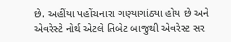છે. અહીંયા પહોંચનારા ગણ્યાગાંઠ્યા હોય છે અને એવરેસ્ટે નોર્થ એટલે તિબેટ બાજુથી એવરેસ્ટ સર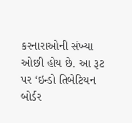કરનારાઓની સંખ્યા ઓછી હોય છે. આ રૂટ પર ‘ઇન્ડો તિબેટિયન બોર્ડર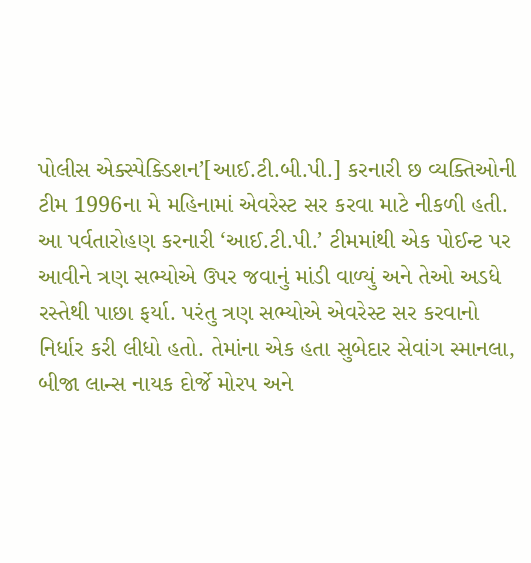પોલીસ એક્સ્પેક્ડિશન’[આઈ.ટી.બી.પી.] કરનારી છ વ્યક્તિઓની ટીમ 1996ના મે મહિનામાં એવરેસ્ટ સર કરવા માટે નીકળી હતી. આ પર્વતારોહણ કરનારી ‘આઈ.ટી.પી.’ ટીમમાંથી એક પોઈન્ટ પર આવીને ત્રણ સભ્યોએ ઉપર જવાનું માંડી વાળ્યું અને તેઓ અડધે રસ્તેથી પાછા ફર્યા. પરંતુ ત્રણ સભ્યોએ એવરેસ્ટ સર કરવાનો નિર્ધાર કરી લીધો હતો. તેમાંના એક હતા સુબેદાર સેવાંગ સ્માનલા, બીજા લાન્સ નાયક દોર્જે મોરપ અને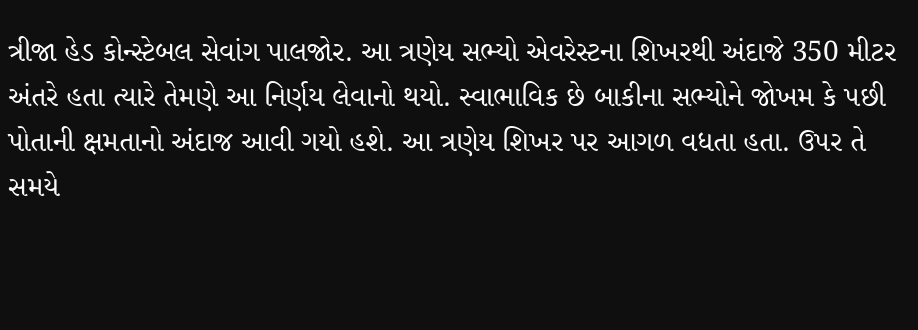ત્રીજા હેડ કોન્સ્ટેબલ સેવાંગ પાલજોર. આ ત્રણેય સભ્યો એવરેસ્ટના શિખરથી અંદાજે 350 મીટર અંતરે હતા ત્યારે તેમણે આ નિર્ણય લેવાનો થયો. સ્વાભાવિક છે બાકીના સભ્યોને જોખમ કે પછી પોતાની ક્ષમતાનો અંદાજ આવી ગયો હશે. આ ત્રણેય શિખર પર આગળ વધતા હતા. ઉપર તે સમયે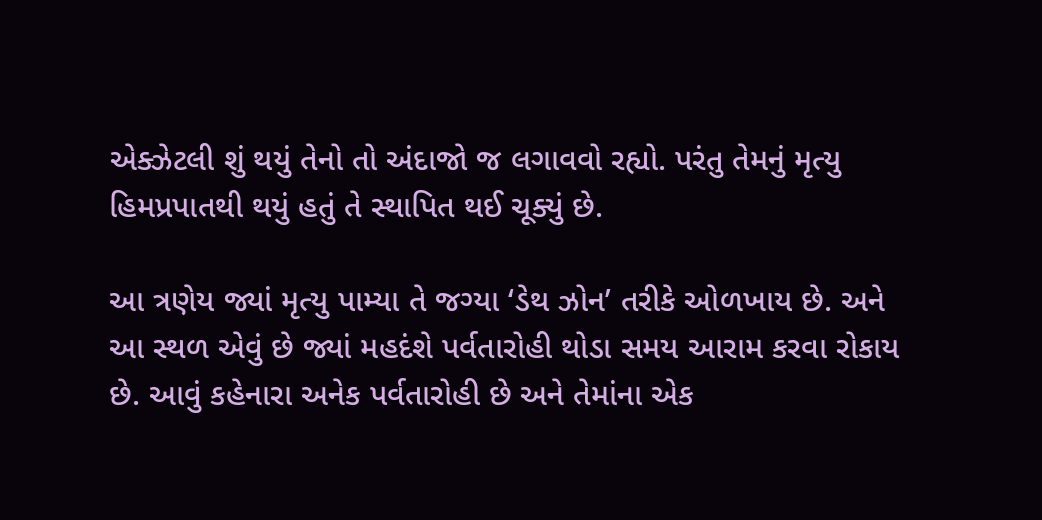એક્ઝેટલી શું થયું તેનો તો અંદાજો જ લગાવવો રહ્યો. પરંતુ તેમનું મૃત્યુ હિમપ્રપાતથી થયું હતું તે સ્થાપિત થઈ ચૂક્યું છે.

આ ત્રણેય જ્યાં મૃત્યુ પામ્યા તે જગ્યા ‘ડેથ ઝોન’ તરીકે ઓળખાય છે. અને આ સ્થળ એવું છે જ્યાં મહદંશે પર્વતારોહી થોડા સમય આરામ કરવા રોકાય છે. આવું કહેનારા અનેક પર્વતારોહી છે અને તેમાંના એક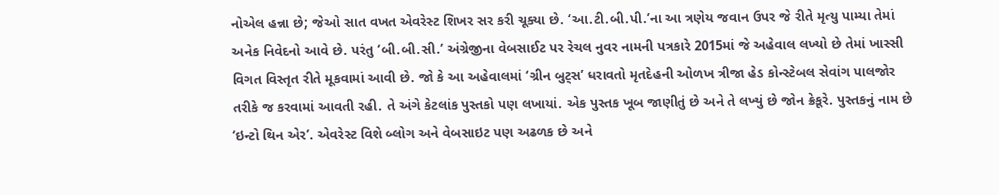નોએલ હન્ના છે; જેઓ સાત વખત એવરેસ્ટ શિખર સર કરી ચૂક્યા છે. ‘આ.ટી.બી.પી.’ના આ ત્રણેય જવાન ઉપર જે રીતે મૃત્યુ પામ્યા તેમાં અનેક નિવેદનો આવે છે. પરંતુ ‘બી.બી.સી.’ અંગ્રેજીના વેબસાઈટ પર રેચલ નુવર નામની પત્રકારે 2015માં જે અહેવાલ લખ્યો છે તેમાં ખાસ્સી વિગત વિસ્તૃત રીતે મૂકવામાં આવી છે. જો કે આ અહેવાલમાં ‘ગ્રીન બુટ્સ’ ધરાવતો મૃતદેહની ઓળખ ત્રીજા હેડ કોન્સ્ટેબલ સેવાંગ પાલજોર તરીકે જ કરવામાં આવતી રહી. તે અંગે કેટલાંક પુસ્તકો પણ લખાયાં. એક પુસ્તક ખૂબ જાણીતું છે અને તે લખ્યું છે જોન ક્રેકૂરે. પુસ્તકનું નામ છે ‘ઇન્ટો થિન એર’. એવરેસ્ટ વિશે બ્લોગ અને વેબસાઇટ પણ અઢળક છે અને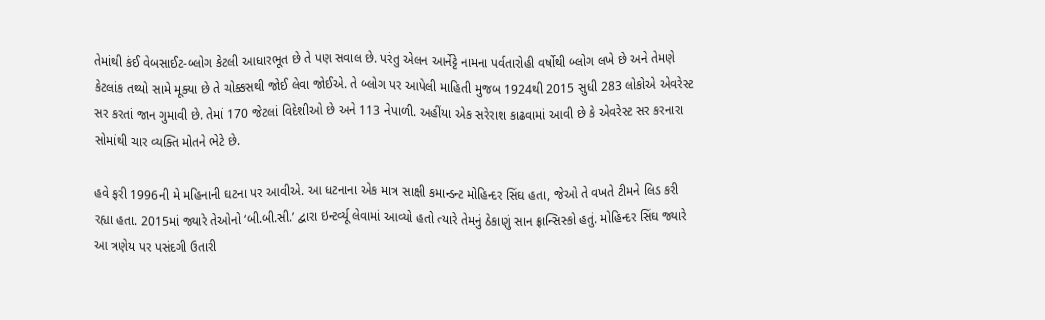તેમાંથી કંઈ વેબસાઈટ-બ્લોગ કેટલી આધારભૂત છે તે પણ સવાલ છે. પરંતુ એલન આર્નેટ્ટે નામના પર્વતારોહી વર્ષોથી બ્લોગ લખે છે અને તેમણે કેટલાંક તથ્યો સામે મૂક્યા છે તે ચોક્કસથી જોઈ લેવા જોઈએ. તે બ્લોગ પર આપેલી માહિતી મુજબ 1924થી 2015 સુધી 283 લોકોએ એવરેસ્ટ સર કરતાં જાન ગુમાવી છે. તેમાં 170 જેટલાં વિદેશીઓ છે અને 113 નેપાળી. અહીંયા એક સરેરાશ કાઢવામાં આવી છે કે એવરેસ્ટ સર કરનારા સોમાંથી ચાર વ્યક્તિ મોતને ભેટે છે.

હવે ફરી 1996ની મે મહિનાની ઘટના પર આવીએ. આ ધટનાના એક માત્ર સાક્ષી કમાન્ડન્ટ મોહિન્દર સિંઘ હતા, જેઓ તે વખતે ટીમને લિડ કરી રહ્યા હતા. 2015માં જ્યારે તેઓનો ‘બી.બી.સી.’ દ્વારા ઇન્ટર્વ્યૂ લેવામાં આવ્યો હતો ત્યારે તેમનું ઠેકાણું સાન ફ્રાન્સિસ્કો હતું. મોહિન્દર સિંઘ જ્યારે આ ત્રણેય પર પસંદગી ઉતારી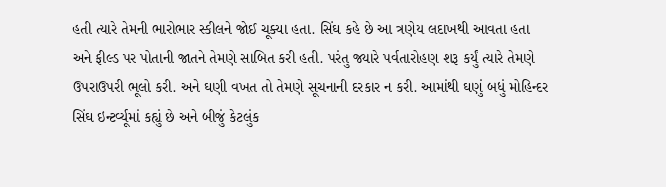હતી ત્યારે તેમની ભારોભાર સ્કીલને જોઈ ચૂક્યા હતા. સિંઘ કહે છે આ ત્રણેય લદાખથી આવતા હતા અને ફીલ્ડ પર પોતાની જાતને તેમણે સાબિત કરી હતી. પરંતુ જ્યારે પર્વતારોહણ શરૂ કર્યું ત્યારે તેમણે ઉપરાઉપરી ભૂલો કરી. અને ઘણી વખત તો તેમણે સૂચનાની દરકાર ન કરી. આમાંથી ઘણું બધું મોહિન્દર સિંઘ ઇન્ટર્વ્યૂમાં કહ્યું છે અને બીજું કેટલુંક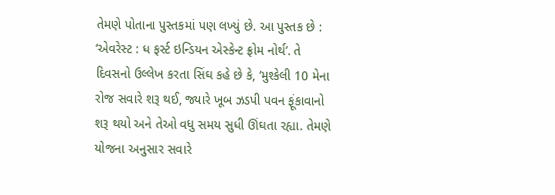તેમણે પોતાના પુસ્તકમાં પણ લખ્યું છે. આ પુસ્તક છે : ‘એવરેસ્ટ : ધ ફર્સ્ટ ઇન્ડિયન એસ્કેન્ટ ફ્રોમ નોર્થ’. તે દિવસનો ઉલ્લેખ કરતા સિંઘ કહે છે કે, ‘મુશ્કેલી 10 મેના રોજ સવારે શરૂ થઈ, જ્યારે ખૂબ ઝડપી પવન ફૂંકાવાનો શરૂ થયો અને તેઓ વધુ સમય સુધી ઊંઘતા રહ્યા. તેમણે યોજના અનુસાર સવારે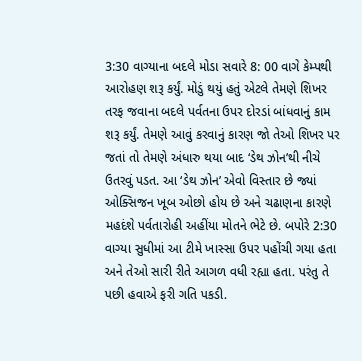3:30 વાગ્યાના બદલે મોડા સવારે 8: 00 વાગે કેમ્પથી આરોહણ શરૂ કર્યું. મોડું થયું હતું એટલે તેમણે શિખર તરફ જવાના બદલે પર્વતના ઉપર દોરડાં બાંધવાનું કામ શરૂ કર્યું. તેમણે આવું કરવાનું કારણ જો તેઓ શિખર પર જતાં તો તેમણે અંધારુ થયા બાદ ‘ડેથ ઝોન’થી નીચે ઉતરવું પડત. આ ‘ડેથ ઝોન’ એવો વિસ્તાર છે જ્યાં ઓક્સિજન ખૂબ ઓછો હોય છે અને ચઢાણના કારણે મહદંશે પર્વતારોહી અહીંયા મોતને ભેટે છે. બપોરે 2:30 વાગ્યા સુધીમાં આ ટીમે ખાસ્સા ઉપર પહોંચી ગયા હતા અને તેઓ સારી રીતે આગળ વધી રહ્યા હતા. પરંતુ તે પછી હવાએ ફરી ગતિ પકડી.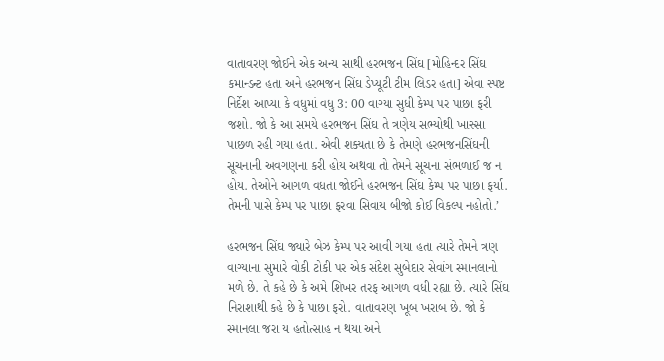વાતાવરણ જોઈને એક અન્ય સાથી હરભજન સિંઘ [મોહિન્દર સિંઘ કમાન્ડન્ટ હતા અને હરભજન સિંઘ ડેપ્યૂટી ટીમ લિડર હતા] એવા સ્પષ્ટ નિર્દેશ આપ્યા કે વધુમાં વધુ 3: 00 વાગ્યા સુધી કેમ્પ પર પાછા ફરી જશો. જો કે આ સમયે હરભજન સિંઘ તે ત્રણેય સભ્યોથી ખાસ્સા પાછળ રહી ગયા હતા. એવી શક્યતા છે કે તેમણે હરભજનસિંઘની સૂચનાની અવગણના કરી હોય અથવા તો તેમને સૂચના સંભળાઈ જ ન હોય. તેઓને આગળ વધતા જોઈને હરભજન સિંઘ કેમ્પ પર પાછા ફર્યા. તેમની પાસે કેમ્પ પર પાછા ફરવા સિવાય બીજો કોઈ વિકલ્પ નહોતો.’

હરભજન સિંઘ જ્યારે બેઝ કેમ્પ પર આવી ગયા હતા ત્યારે તેમને ત્રણ વાગ્યાના સુમારે વોકી ટોકી પર એક સંદેશ સુબેદાર સેવાંગ સ્માનલાનો મળે છે. તે કહે છે કે અમે શિખર તરફ આગળ વધી રહ્યા છે. ત્યારે સિંઘ નિરાશાથી કહે છે કે પાછા ફરો. વાતાવરણ ખૂબ ખરાબ છે. જો કે સ્માનલા જરા ય હતોત્સાહ ન થયા અને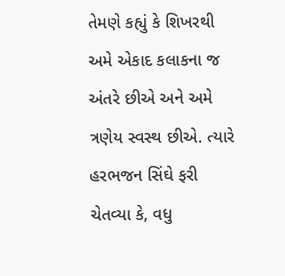તેમણે કહ્યું કે શિખરથી અમે એકાદ કલાકના જ અંતરે છીએ અને અમે ત્રણેય સ્વસ્થ છીએ. ત્યારે હરભજન સિંઘે ફરી ચેતવ્યા કે, વધુ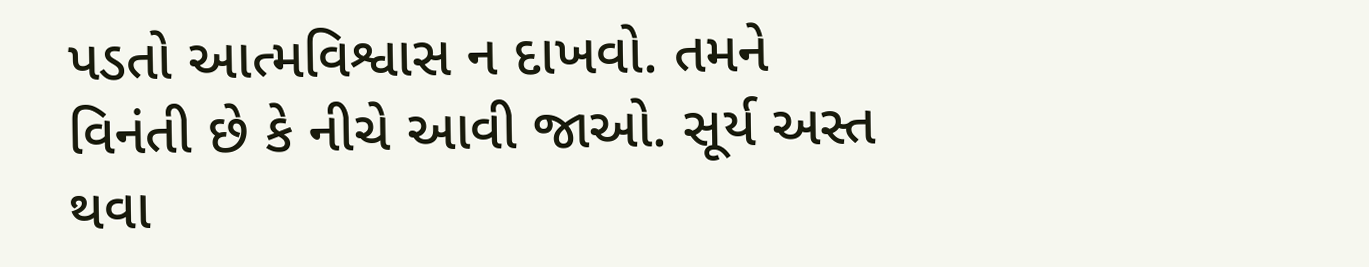પડતો આત્મવિશ્વાસ ન દાખવો. તમને વિનંતી છે કે નીચે આવી જાઓ. સૂર્ય અસ્ત થવા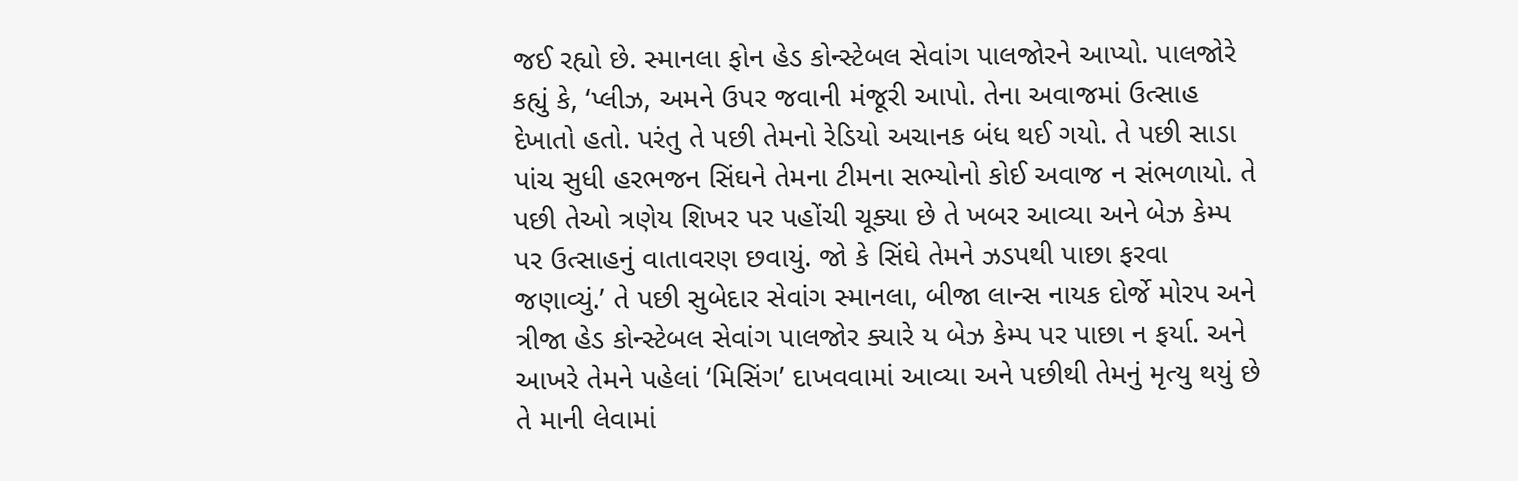જઈ રહ્યો છે. સ્માનલા ફોન હેડ કોન્સ્ટેબલ સેવાંગ પાલજોરને આપ્યો. પાલજોરે કહ્યું કે, ‘પ્લીઝ, અમને ઉપર જવાની મંજૂરી આપો. તેના અવાજમાં ઉત્સાહ દેખાતો હતો. પરંતુ તે પછી તેમનો રેડિયો અચાનક બંધ થઈ ગયો. તે પછી સાડા પાંચ સુધી હરભજન સિંઘને તેમના ટીમના સભ્યોનો કોઈ અવાજ ન સંભળાયો. તે પછી તેઓ ત્રણેય શિખર પર પહોંચી ચૂક્યા છે તે ખબર આવ્યા અને બેઝ કેમ્પ પર ઉત્સાહનું વાતાવરણ છવાયું. જો કે સિંઘે તેમને ઝડપથી પાછા ફરવા જણાવ્યું.’ તે પછી સુબેદાર સેવાંગ સ્માનલા, બીજા લાન્સ નાયક દોર્જે મોરપ અને ત્રીજા હેડ કોન્સ્ટેબલ સેવાંગ પાલજોર ક્યારે ય બેઝ કેમ્પ પર પાછા ન ફર્યા. અને આખરે તેમને પહેલાં ‘મિસિંગ’ દાખવવામાં આવ્યા અને પછીથી તેમનું મૃત્યુ થયું છે તે માની લેવામાં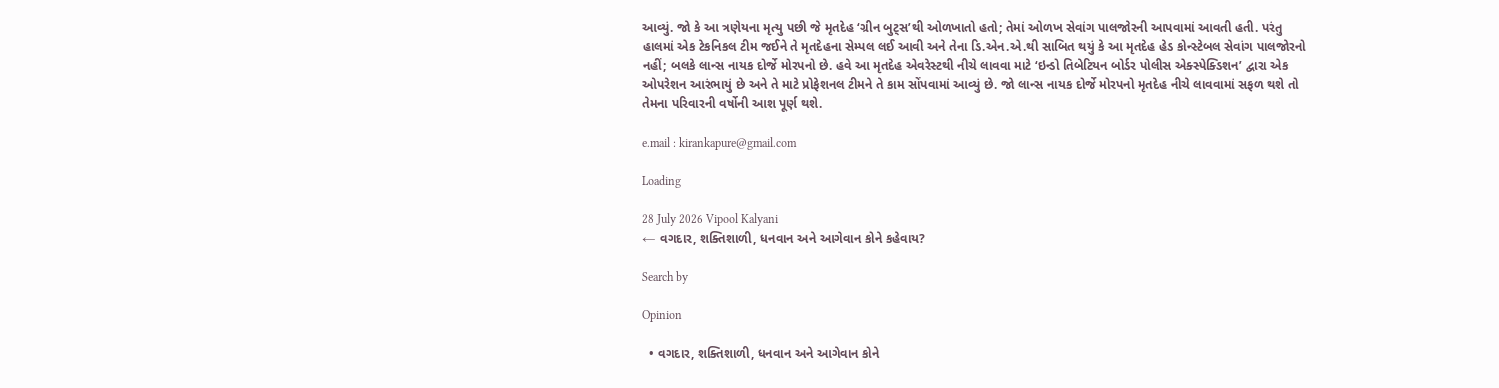આવ્યું. જો કે આ ત્રણેયના મૃત્યુ પછી જે મૃતદેહ ‘ગ્રીન બુટ્સ’થી ઓળખાતો હતો; તેમાં ઓળખ સેવાંગ પાલજોરની આપવામાં આવતી હતી. પરંતુ હાલમાં એક ટેકનિકલ ટીમ જઈને તે મૃતદેહના સેમ્પલ લઈ આવી અને તેના ડિ.એન.એ.થી સાબિત થયું કે આ મૃતદેહ હેડ કોન્સ્ટેબલ સેવાંગ પાલજોરનો નહીં; બલકે લાન્સ નાયક દોર્જે મોરપનો છે. હવે આ મૃતદેહ એવરેસ્ટથી નીચે લાવવા માટે ‘ઇન્ડો તિબેટિયન બોર્ડર પોલીસ એક્સ્પેક્ડિશન’ દ્વારા એક ઓપરેશન આરંભાયું છે અને તે માટે પ્રોફેશનલ ટીમને તે કામ સોંપવામાં આવ્યું છે. જો લાન્સ નાયક દોર્જે મોરપનો મૃતદેહ નીચે લાવવામાં સફળ થશે તો તેમના પરિવારની વર્ષોની આશ પૂર્ણ થશે.

e.mail : kirankapure@gmail.com

Loading

28 July 2026 Vipool Kalyani
← વગદાર, શક્તિશાળી, ધનવાન અને આગેવાન કોને કહેવાય?

Search by

Opinion

  • વગદાર, શક્તિશાળી, ધનવાન અને આગેવાન કોને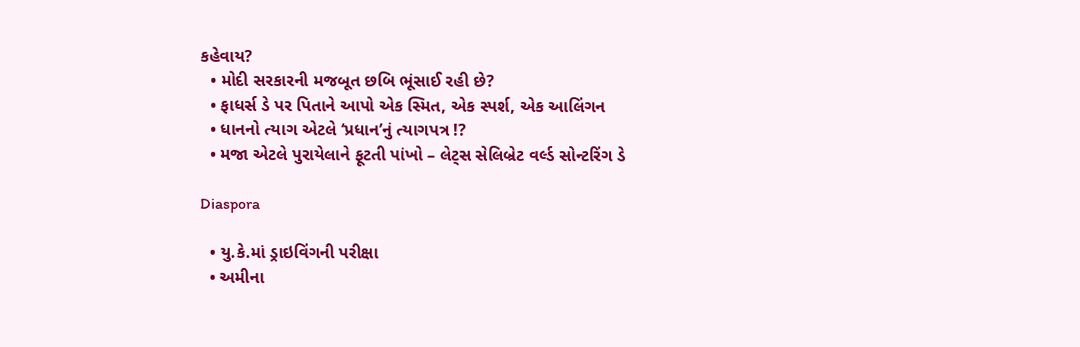કહેવાય?
  • મોદી સરકારની મજબૂત છબિ ભૂંસાઈ રહી છે?
  • ફાધર્સ ડે પર પિતાને આપો એક સ્મિત, એક સ્પર્શ, એક આલિંગન
  • ધાનનો ત્યાગ એટલે ‘પ્રધાન’નું ત્યાગપત્ર !?
  • મજા એટલે પુરાયેલાને ફૂટતી પાંખો – લેટ્સ સેલિબ્રેટ વર્લ્ડ સોન્ટરિંગ ડે

Diaspora

  • યુ.કે.માં ડ્રાઇવિંગની પરીક્ષા
  • અમીના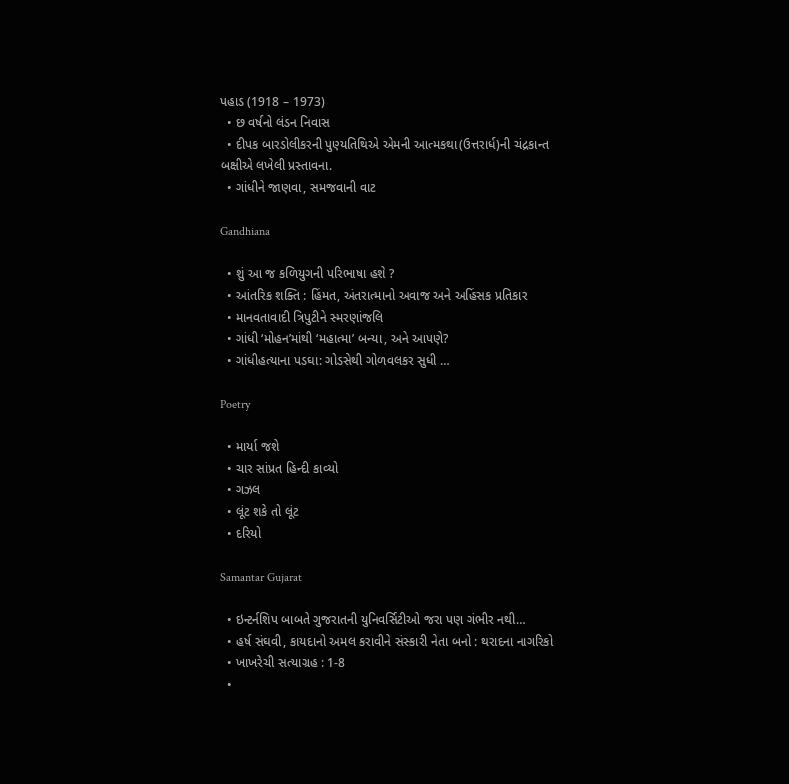પહાડ (1918 – 1973)
  • છ વર્ષનો લંડન નિવાસ
  • દીપક બારડોલીકરની પુણ્યતિથિએ એમની આત્મકથા(ઉત્તરાર્ધ)ની ચંદ્રકાન્ત બક્ષીએ લખેલી પ્રસ્તાવના.
  • ગાંધીને જાણવા, સમજવાની વાટ

Gandhiana

  • શું આ જ કળિયુગની પરિભાષા હશે ?
  • આંતરિક શક્તિ : હિંમત, અંતરાત્માનો અવાજ અને અહિંસક પ્રતિકાર
  • માનવતાવાદી ત્રિપુટીને સ્મરણાંજલિ
  • ગાંધી ‘મોહન’માંથી ‘મહાત્મા’ બન્યા, અને આપણે?
  • ગાંધીહત્યાના પડઘા: ગોડસેથી ગોળવલકર સુધી …

Poetry

  • માર્યા જશે
  • ચાર સાંપ્રત હિન્દી કાવ્યો
  • ગઝલ
  • લૂંટ શકે તો લૂંટ
  • દરિયો

Samantar Gujarat

  • ઇન્ટર્નશિપ બાબતે ગુજરાતની યુનિવર્સિટીઓ જરા પણ ગંભીર નથી…
  • હર્ષ સંઘવી, કાયદાનો અમલ કરાવીને સંસ્કારી નેતા બનો : થરાદના નાગરિકો
  • ખાખરેચી સત્યાગ્રહ : 1-8
  •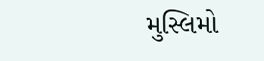મુસ્લિમો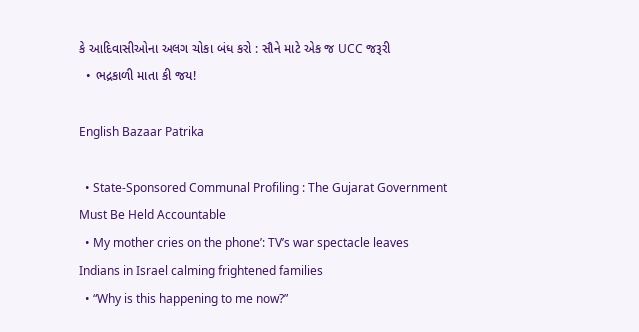કે આદિવાસીઓના અલગ ચોકા બંધ કરો : સૌને માટે એક જ UCC જરૂરી
  • ભદ્રકાળી માતા કી જય!

English Bazaar Patrika

  • State-Sponsored Communal Profiling : The Gujarat Government Must Be Held Accountable
  • My mother cries on the phone’: TV’s war spectacle leaves Indians in Israel calming frightened families
  • “Why is this happening to me now?”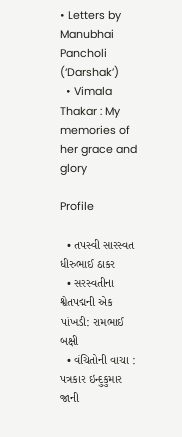• Letters by Manubhai Pancholi (‘Darshak’)
  • Vimala Thakar : My memories of her grace and glory

Profile

  • તપસ્વી સારસ્વત ધીરુભાઈ ઠાકર
  • સરસ્વતીના શ્વેતપદ્મની એક પાંખડી: રામભાઈ બક્ષી
  • વંચિતોની વાચા : પત્રકાર ઇન્દુકુમાર જાની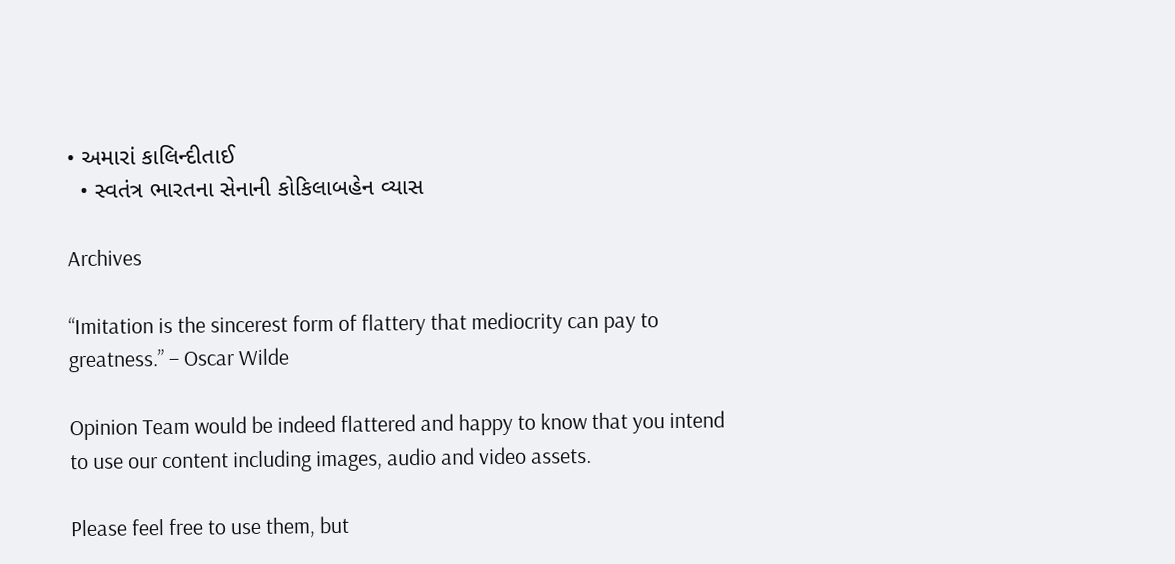• અમારાં કાલિન્દીતાઈ
  • સ્વતંત્ર ભારતના સેનાની કોકિલાબહેન વ્યાસ

Archives

“Imitation is the sincerest form of flattery that mediocrity can pay to greatness.” – Oscar Wilde

Opinion Team would be indeed flattered and happy to know that you intend to use our content including images, audio and video assets.

Please feel free to use them, but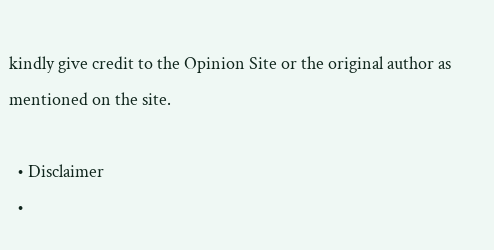kindly give credit to the Opinion Site or the original author as mentioned on the site.

  • Disclaimer
  •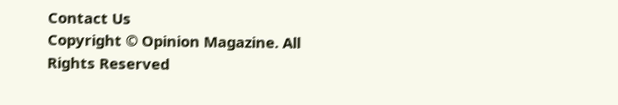Contact Us
Copyright © Opinion Magazine. All Rights Reserved